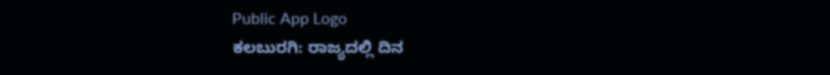Public App Logo
ಕಲಬುರಗಿ: ರಾಜ್ಯದಲ್ಲಿ ದಿನ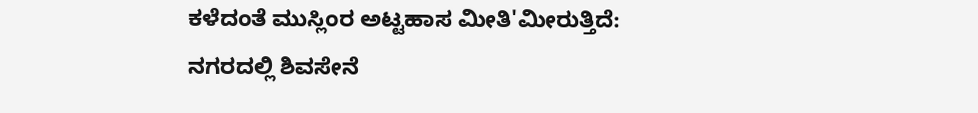ಕಳೆದಂತೆ ಮುಸ್ಲಿಂರ ಅಟ್ಟಹಾಸ ಮೀತಿ‌'ಮೀರುತ್ತಿದೆ: ನಗರದಲ್ಲಿ ಶಿವಸೇನೆ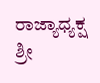ರಾಜ್ಯಾಧ್ಯಕ್ಷ ಶ್ರೀ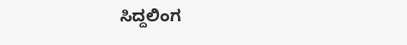ಸಿದ್ದಲಿಂಗ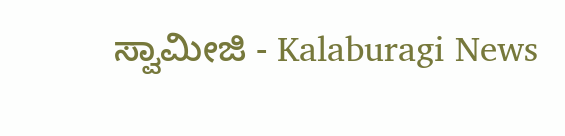ಸ್ವಾಮೀಜಿ - Kalaburagi News